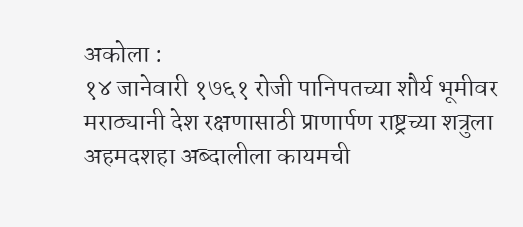अकोला :
१४ जानेवारी १७६१ रोजी पानिपतच्या शौर्य भूमीवर मराठ्यानी देश रक्षणासाठी प्राणार्पण राष्ट्रच्या शत्रुला अहमदशहा अब्दालीला कायमची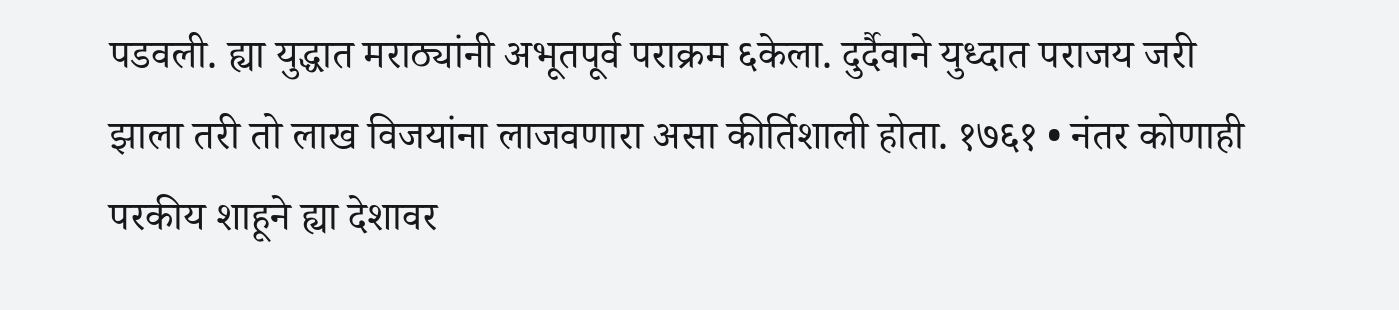पडवली. ह्या युद्धात मराठ्यांनी अभूतपूर्व पराक्रम ६केला. दुर्दैवाने युध्दात पराजय जरी झाला तरी तो लाख विजयांना लाजवणारा असा कीर्तिशाली होता. १७६१ • नंतर कोणाही परकीय शाहूने ह्या देशावर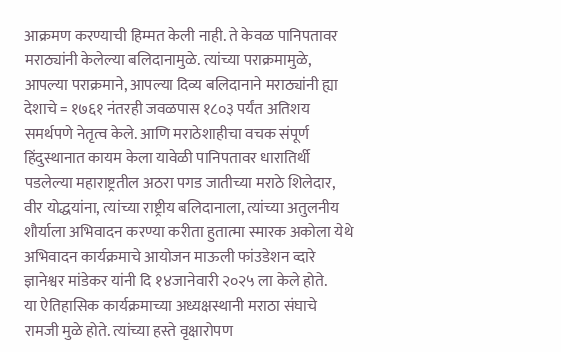आक्रमण करण्याची हिम्मत केली नाही. ते केवळ पानिपतावर मराठ्यांनी केलेल्या बलिदानामुळे. त्यांच्या पराक्रमामुळे, आपल्या पराक्रमाने, आपल्या दिव्य बलिदानाने मराठ्यांनी ह्या देशाचे = १७६१ नंतरही जवळपास १८०३ पर्यंत अतिशय समर्थपणे नेतृत्व केले. आणि मराठेशाहीचा वचक संपूर्ण हिंदुस्थानात कायम केला यावेळी पानिपतावर धारातिर्थी पडलेल्या महाराष्ट्रतील अठरा पगड जातीच्या मराठे शिलेदार, वीर योद्धयांना, त्यांच्या राष्ट्रीय बलिदानाला, त्यांच्या अतुलनीय शौर्याला अभिवादन करण्या करीता हुतात्मा स्मारक अकोला येथे अभिवादन कार्यक्रमाचे आयोजन माऊली फांउडेशन व्दारे ज्ञानेश्वर मांडेकर यांनी दि १४जानेवारी २०२५ ला केले होते.
या ऐतिहासिक कार्यक्रमाच्या अध्यक्षस्थानी मराठा संघाचे रामजी मुळे होते. त्यांच्या हस्ते वृक्षारोपण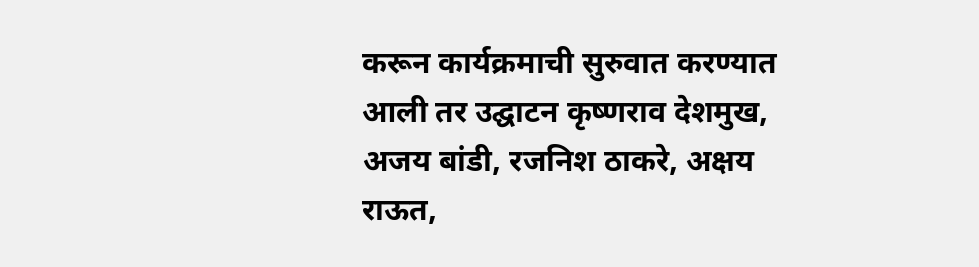करून कार्यक्रमाची सुरुवात करण्यात आली तर उद्घाटन कृष्णराव देशमुख, अजय बांडी, रजनिश ठाकरे, अक्षय राऊत,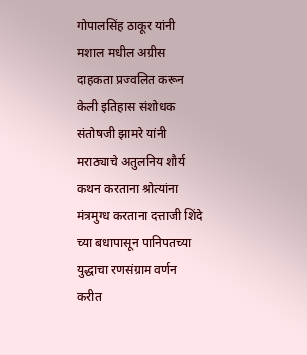गोपालसिंह ठाकूर यांनी मशाल मधील अग्रीस दाहकता प्रज्वलित करून केली इतिहास संशोधक संतोषजी झामरे यांनी मराठ्याचे अतुलनिय शौर्य कथन करताना श्रोत्यांना मंत्रमुग्ध करताना दत्ताजी शिंदे च्या बधापासून पानिपतच्या युद्धाचा रणसंग्राम वर्णन करीत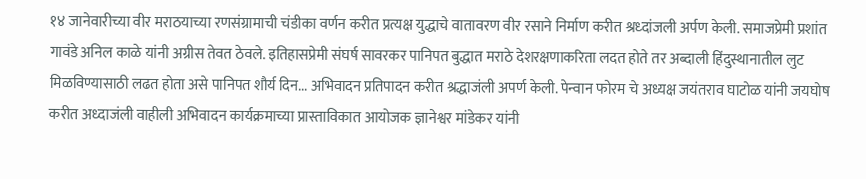१४ जानेवारीच्या वीर मराठयाच्या रणसंग्रामाची चंडीका वर्णन करीत प्रत्यक्ष युद्धाचे वातावरण वीर रसाने निर्माण करीत श्रध्दांजली अर्पण केली. समाजप्रेमी प्रशांत गावंडे अनिल काळे यांनी अग्रीस तेवत ठेवले. इतिहासप्रेमी संघर्ष सावरकर पानिपत बुद्धात मराठे देशरक्षणाकरिता लदत होते तर अब्दाली हिंदुस्थानातील लुट मिळविण्यासाठी लढत होता असे पानिपत शौर्य दिन... अभिवादन प्रतिपादन करीत श्रद्धाजंली अपर्ण केली. पेन्वान फोरम चे अध्यक्ष जयंतराव घाटोळ यांनी जयघोष करीत अध्दाजंली वाहीली अभिवादन कार्यक्रमाच्या प्रास्ताविकात आयोजक ज्ञानेश्वर मांडेकर यांनी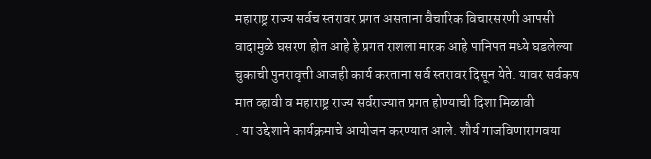महाराष्ट्र राज्य सर्वच स्तरावर प्रगत असताना वैचारिक विचारसरणी आपसी वादामुळे घसरण होत आहे हे प्रगत राशला मारक आहे पानिपत मध्ये घडलेल्या चुकाची पुनरावृत्ती आजही कार्य करताना सर्व स्तरावर दिसून येते. यावर सर्वकष मात व्हावी व महाराष्ट्र राज्य सर्वराज्यात प्रगत होण्याची दिशा मिळावी
. या उद्देशाने कार्यक्रमाचे आयोजन करण्यात आले. शौर्य गाजविणारागवया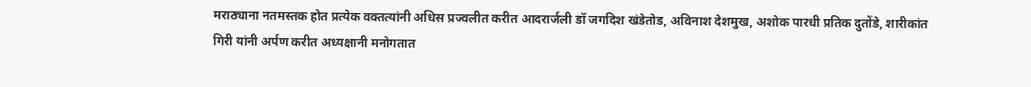मराठ्याना नतमस्तक होत प्रत्येक वक्तत्यांनी अधिस प्रज्वलीत करीत आदरार्जली डॉ जगदिश खंडेतोड, अविनाश देशमुख, अशोक पारधी प्रतिक दुतोंडे, शारीकांत गिरी यांनी अर्पण करीत अध्यक्षानी मनोगतात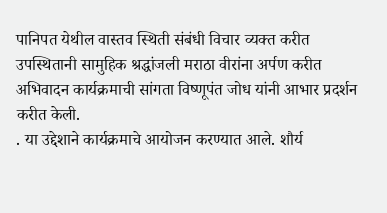पानिपत येथील वास्तव स्थिती संबंधी विचार व्यक्त करीत उपस्थितानी सामुहिक श्रद्धांजली मराठा वीरांना अर्पण करीत अभिवादन कार्यक्रमाची सांगता विष्णूपंत जोध यांनी आभार प्रदर्शन करीत केली.
. या उद्देशाने कार्यक्रमाचे आयोजन करण्यात आले. शौर्य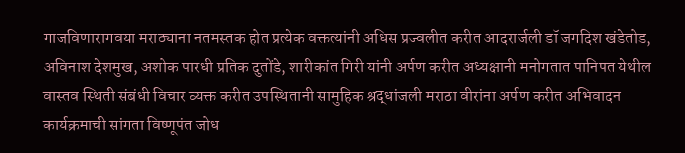गाजविणारागवया मराठ्याना नतमस्तक होत प्रत्येक वक्तत्यांनी अधिस प्रज्वलीत करीत आदरार्जली डॉ जगदिश खंडेतोड, अविनाश देशमुख, अशोक पारधी प्रतिक दुतोंडे, शारीकांत गिरी यांनी अर्पण करीत अध्यक्षानी मनोगतात पानिपत येथील वास्तव स्थिती संबंधी विचार व्यक्त करीत उपस्थितानी सामुहिक श्रद्धांजली मराठा वीरांना अर्पण करीत अभिवादन कार्यक्रमाची सांगता विष्णूपंत जोध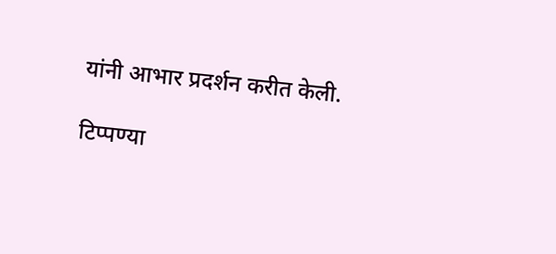यांनी आभार प्रदर्शन करीत केली.

टिप्पण्या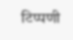टिप्पणी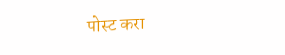पोस्ट करा